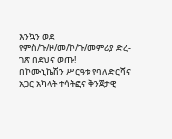እንኳን ወደ የምስ/ጉ/ዞ/መ/ኮ/ጉ/መምሪያ ድረ-ገጽ በደህና ወጡ!
በኮሙኒኬሽን ሥርዓቱ የባለድርሻና አጋር አካላት ተሳትፎና ቅንጀታዊ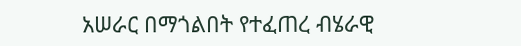አሠራር በማጎልበት የተፈጠረ ብሄራዊ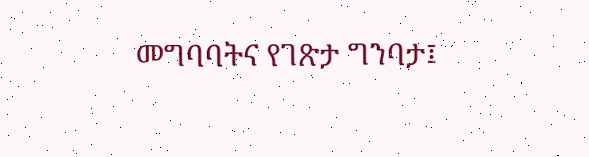መግባባትና የገጽታ ግንባታ፤